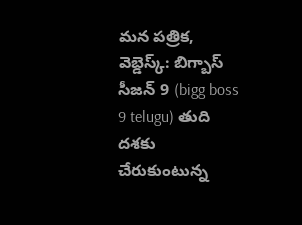మన పత్రిక, వెబ్డెస్క్: బిగ్బాస్ సీజన్ 9 (bigg boss 9 telugu) తుది దశకు చేరుకుంటున్న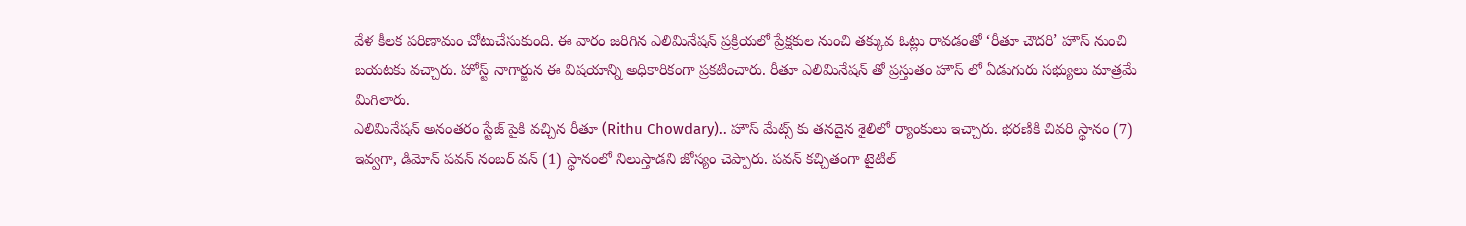వేళ కీలక పరిణామం చోటుచేసుకుంది. ఈ వారం జరిగిన ఎలిమినేషన్ ప్రక్రియలో ప్రేక్షకుల నుంచి తక్కువ ఓట్లు రావడంతో ‘రీతూ చౌదరి’ హౌస్ నుంచి బయటకు వచ్చారు. హోస్ట్ నాగార్జున ఈ విషయాన్ని అధికారికంగా ప్రకటించారు. రీతూ ఎలిమినేషన్ తో ప్రస్తుతం హౌస్ లో ఏడుగురు సభ్యులు మాత్రమే మిగిలారు.
ఎలిమినేషన్ అనంతరం స్టేజ్ పైకి వచ్చిన రీతూ (Rithu Chowdary).. హౌస్ మేట్స్ కు తనదైన శైలిలో ర్యాంకులు ఇచ్చారు. భరణికి చివరి స్థానం (7) ఇవ్వగా, డిమోన్ పవన్ నంబర్ వన్ (1) స్థానంలో నిలుస్తాడని జోస్యం చెప్పారు. పవన్ కచ్చితంగా టైటిల్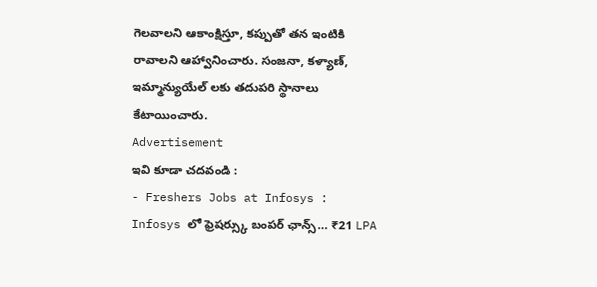గెలవాలని ఆకాంక్షిస్తూ, కప్పుతో తన ఇంటికి రావాలని ఆహ్వానించారు. సంజనా, కళ్యాణ్, ఇమ్మాన్యుయేల్ లకు తదుపరి స్థానాలు కేటాయించారు.
Advertisement
ఇవి కూడా చదవండి :
- Freshers Jobs at Infosys : Infosys లో ఫ్రెషర్స్కు బంపర్ ఛాన్స్… ₹21 LPA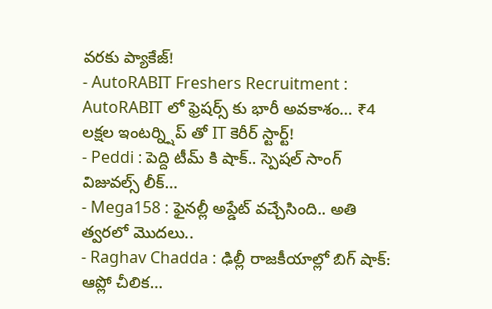వరకు ప్యాకేజ్!
- AutoRABIT Freshers Recruitment : AutoRABIT లో ఫ్రెషర్స్ కు భారీ అవకాశం… ₹4 లక్షల ఇంటర్న్షిప్ తో IT కెరీర్ స్టార్ట్!
- Peddi : పెద్ది టీమ్ కి షాక్.. స్పెషల్ సాంగ్ విజువల్స్ లీక్…
- Mega158 : ఫైనల్లీ అప్డేట్ వచ్చేసింది.. అతి త్వరలో మొదలు..
- Raghav Chadda : ఢిల్లీ రాజకీయాల్లో బిగ్ షాక్: ఆప్లో చీలిక…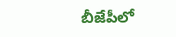బీజేపీలో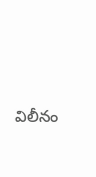విలీనం